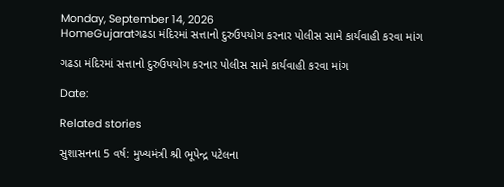Monday, September 14, 2026
HomeGujaratગઢડા મંદિરમાં સત્તાનો દુરુઉપયોગ કરનાર પોલીસ સામે કાર્યવાહી કરવા માંગ

ગઢડા મંદિરમાં સત્તાનો દુરુઉપયોગ કરનાર પોલીસ સામે કાર્યવાહી કરવા માંગ

Date:

Related stories

સુશાસનના 5 વર્ષ: મુખ્યમંત્રી શ્રી ભૂપેન્દ્ર પટેલના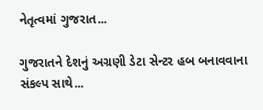નેતૃત્વમાં ગુજરાત...

ગુજરાતને દેશનું અગ્રણી ડેટા સેન્ટર હબ બનાવવાના સંકલ્પ સાથે...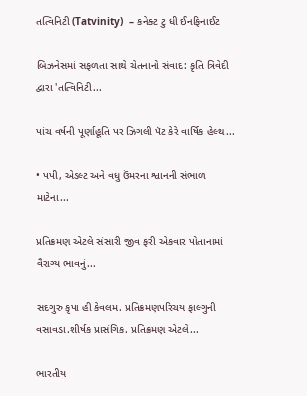તત્વિનિટી (Tatvinity)  – કનેક્ટ ટુ ધી ઈનફિનાઈટ

બિઝનેસમાં સફળતા સાથે ચેતનાનો સંવાદ: કૃતિ ત્રિવેદી દ્વારા 'તત્વિનિટી...

પાંચ વર્ષની પૂર્ણાહૂતિ પર ઝિગલી પૅટ કેરે વાર્ષિક હેલ્થ...

• પપી, એડલ્ટ અને વધુ ઉંમરના શ્વાનની સંભાળ માટેના...

પ્રતિક્રમણ એટલે સંસારી જીવ ફરી એકવાર પોતાનામાં વૈરાગ્ય ભાવનું...

સદગુરુ કૃપા હી કેવલમ. પ્રતિક્રમણપરિચય ફાલ્ગુની વસાવડા.શીર્ષક પ્રાસંગિક. પ્રતિક્રમણ એટલે...

ભારતીય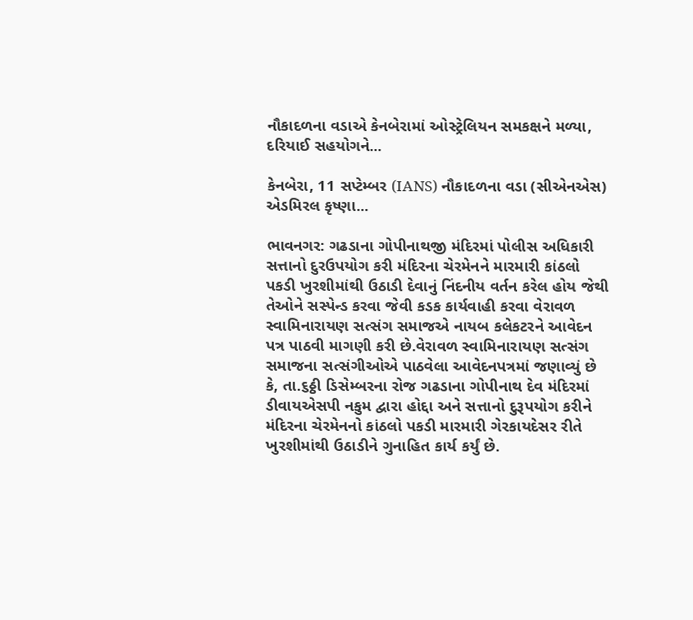નૌકાદળના વડાએ કેનબેરામાં ઓસ્ટ્રેલિયન સમકક્ષને મળ્યા, દરિયાઈ સહયોગને...

કેનબેરા, 11 સપ્ટેમ્બર (IANS) નૌકાદળના વડા (સીએનએસ) એડમિરલ કૃષ્ણા...

ભાવનગર: ગઢડાના ગોપીનાથજી મંદિરમાં પોલીસ અધિકારી સત્તાનો દુરઉપયોગ કરી મંદિરના ચેરમેનને મારમારી કાંઠલો પકડી ખુરશીમાંથી ઉઠાડી દેવાનું નિંદનીય વર્તન કરેલ હોય જેથી તેઓને સસ્પેન્ડ કરવા જેવી કડક કાર્યવાહી કરવા વેરાવળ સ્વામિનારાયણ સત્સંગ સમાજએ નાયબ કલેકટરને આવેદન પત્ર પાઠવી માગણી કરી છે.વેરાવળ સ્વામિનારાયણ સત્સંગ સમાજના સત્સંગીઓએ પાઠવેલા આવેદનપત્રમાં જણાવ્યું છે કે, તા.૬ઠ્ઠી ડિસેમ્બરના રોજ ગઢડાના ગોપીનાથ દેવ મંદિરમાં ડીવાયએસપી નકુમ દ્વારા હોદ્દા અને સત્તાનો દુરૂપયોગ કરીને મંદિરના ચેરમેનનો કાંઠલો પકડી મારમારી ગેરકાયદેસર રીતે ખુરશીમાંથી ઉઠાડીને ગુનાહિત કાર્ય કર્યું છે.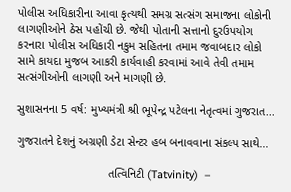પોલીસ અધિકારીના આવા કૃત્યથી સમગ્ર સત્સંગ સમાજના લોકોની લાગણીઓને ઠેસ પહોંચી છે. જેથી પોતાની સત્તાનો દુરઉપયોગ કરનારા પોલીસ અધિકારી નકુમ સહિતના તમામ જવાબદાર લોકો સામે કાયદા મુજબ આકરી કાર્યવાહી કરવામાં આવે તેવી તમામ સત્સંગીઓની લાગણી અને માગણી છે.

સુશાસનના 5 વર્ષ: મુખ્યમંત્રી શ્રી ભૂપેન્દ્ર પટેલના નેતૃત્વમાં ગુજરાત...

ગુજરાતને દેશનું અગ્રણી ડેટા સેન્ટર હબ બનાવવાના સંકલ્પ સાથે...

                            તત્વિનિટી (Tatvinity)  –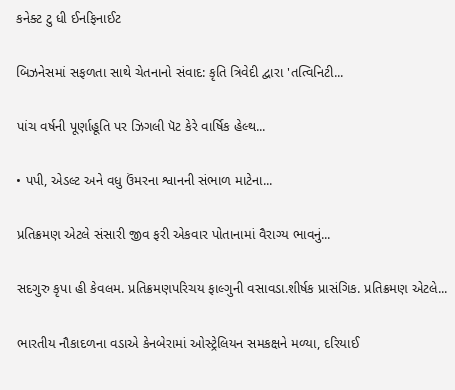કનેક્ટ ટુ ધી ઈનફિનાઈટ

બિઝનેસમાં સફળતા સાથે ચેતનાનો સંવાદ: કૃતિ ત્રિવેદી દ્વારા 'તત્વિનિટી...

પાંચ વર્ષની પૂર્ણાહૂતિ પર ઝિગલી પૅટ કેરે વાર્ષિક હેલ્થ...

• પપી, એડલ્ટ અને વધુ ઉંમરના શ્વાનની સંભાળ માટેના...

પ્રતિક્રમણ એટલે સંસારી જીવ ફરી એકવાર પોતાનામાં વૈરાગ્ય ભાવનું...

સદગુરુ કૃપા હી કેવલમ. પ્રતિક્રમણપરિચય ફાલ્ગુની વસાવડા.શીર્ષક પ્રાસંગિક. પ્રતિક્રમણ એટલે...

ભારતીય નૌકાદળના વડાએ કેનબેરામાં ઓસ્ટ્રેલિયન સમકક્ષને મળ્યા, દરિયાઈ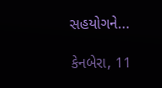સહયોગને...

કેનબેરા, 11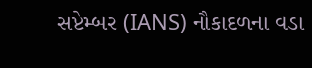સપ્ટેમ્બર (IANS) નૌકાદળના વડા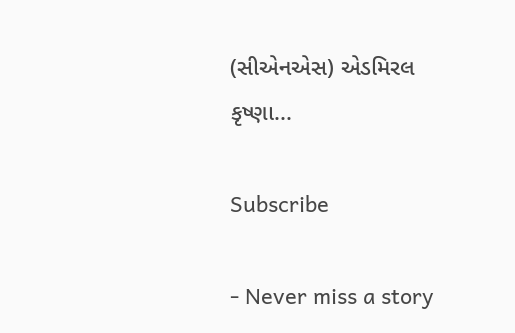(સીએનએસ) એડમિરલ કૃષ્ણા...

Subscribe

- Never miss a story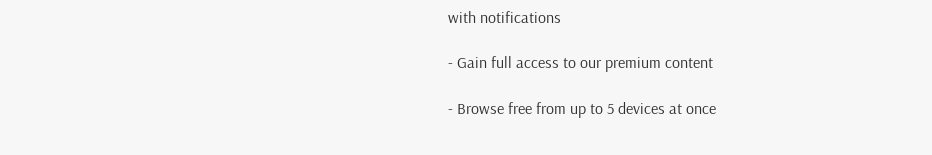with notifications

- Gain full access to our premium content

- Browse free from up to 5 devices at once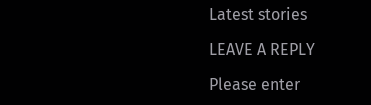Latest stories

LEAVE A REPLY

Please enter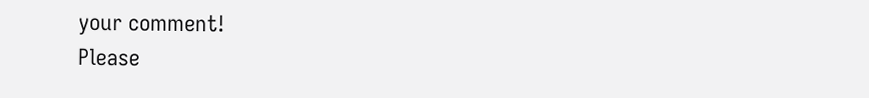your comment!
Please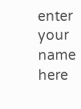enter your name here